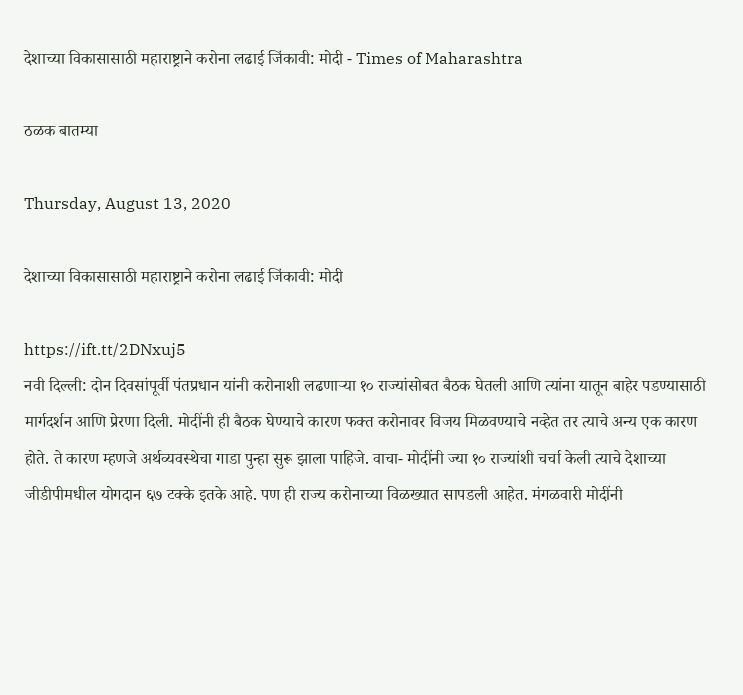देशाच्या विकासासाठी महाराष्ट्राने करोना लढाई जिंकावी: मोदी - Times of Maharashtra

ठळक बातम्या

Thursday, August 13, 2020

देशाच्या विकासासाठी महाराष्ट्राने करोना लढाई जिंकावी: मोदी

https://ift.tt/2DNxuj5
नवी दिल्ली: दोन दिवसांपूर्वी पंतप्रधान यांनी करोनाशी लढणाऱ्या १० राज्यांसोबत बैठक घेतली आणि त्यांना यातून बाहेर पडण्यासाठी मार्गदर्शन आणि प्रेरणा दिली. मोदींनी ही बैठक घेण्याचे कारण फक्त करोनावर विजय मिळवण्याचे नव्हेत तर त्याचे अन्य एक कारण होते. ते कारण म्हणजे अर्थव्यवस्थेचा गाडा पुन्हा सुरू झाला पाहिजे. वाचा- मोदींनी ज्या १० राज्यांशी चर्चा केली त्याचे देशाच्या जीडीपीमधील योगदान ६७ टक्के इतके आहे. पण ही राज्य करोनाच्या विळख्यात सापडली आहेत. मंगळवारी मोदींनी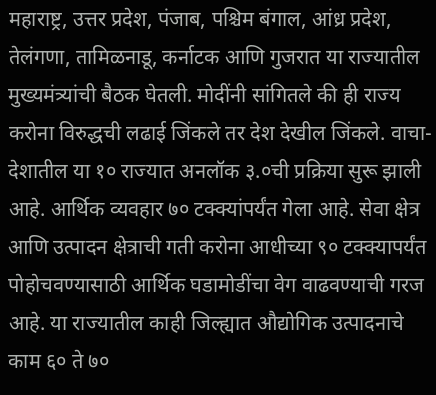महाराष्ट्र, उत्तर प्रदेश, पंजाब, पश्चिम बंगाल, आंध्र प्रदेश, तेलंगणा, तामिळनाडू, कर्नाटक आणि गुजरात या राज्यातील मुख्यमंत्र्यांची बैठक घेतली. मोदींनी सांगितले की ही राज्य करोना विरुद्धची लढाई जिंकले तर देश देखील जिंकले. वाचा- देशातील या १० राज्यात अनलॉक ३.०ची प्रक्रिया सुरू झाली आहे. आर्थिक व्यवहार ७० टक्क्यांपर्यंत गेला आहे. सेवा क्षेत्र आणि उत्पादन क्षेत्राची गती करोना आधीच्या ९० टक्क्यापर्यंत पोहोचवण्यासाठी आर्थिक घडामोडींचा वेग वाढवण्याची गरज आहे. या राज्यातील काही जिल्ह्यात औद्योगिक उत्पादनाचे काम ६० ते ७०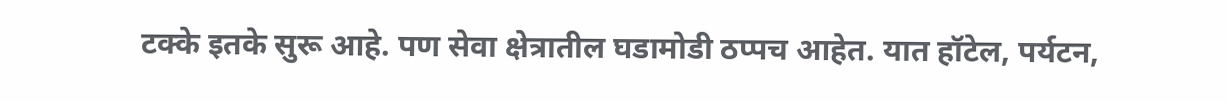टक्के इतके सुरू आहे. पण सेवा क्षेत्रातील घडामोडी ठप्पच आहेत. यात हॉटेल, पर्यटन,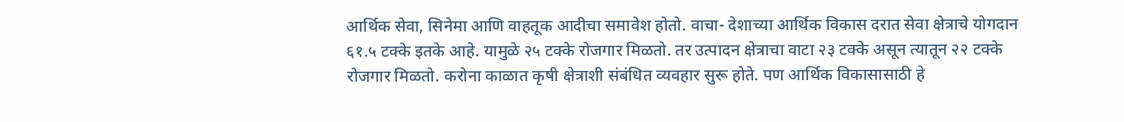आर्थिक सेवा, सिनेमा आणि वाहतूक आदीचा समावेश होतो. वाचा- देशाच्या आर्थिक विकास दरात सेवा क्षेत्राचे योगदान ६१.५ टक्के इतके आहे. यामुळे २५ टक्के रोजगार मिळतो. तर उत्पादन क्षेत्राचा वाटा २३ टक्के असून त्यातून २२ टक्के रोजगार मिळतो. करोना काळात कृषी क्षेत्राशी संबंधित व्यवहार सुरू होते. पण आर्थिक विकासासाठी हे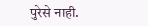पुरेसे नाही.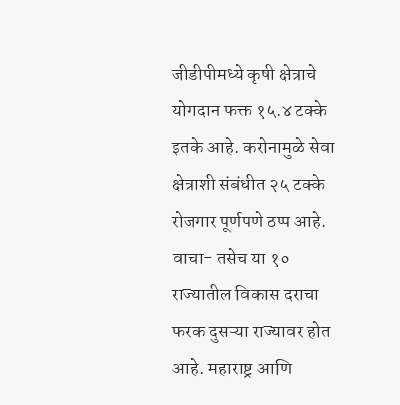जीडीपीमध्ये कृषी क्षेत्राचे योगदान फक्त १५.४ टक्के इतके आहे. करोनामुळे सेवा क्षेत्राशी संबंधीत २५ टक्के रोजगार पूर्णपणे ठप्प आहे. वाचा- तसेच या १० राज्यातील विकास दराचा फरक दुसऱ्या राज्यावर होत आहे. महाराष्ट्र आणि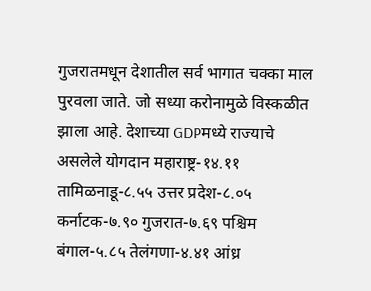गुजरातमधून देशातील सर्व भागात चक्का माल पुरवला जाते. जो सध्या करोनामुळे विस्कळीत झाला आहे. देशाच्या GDPमध्ये राज्याचे असलेले योगदान महाराष्ट्र-१४.११ तामिळनाडू-८.५५ उत्तर प्रदेश-८.०५ कर्नाटक-७.९० गुजरात-७.६९ पश्चिम बंगाल-५.८५ तेलंगणा-४.४१ आंध्र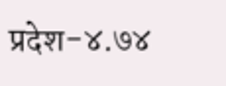प्रदेश-४.७४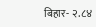बिहार- २.८४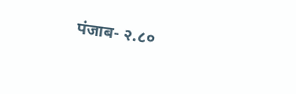पंजाब- २.८०